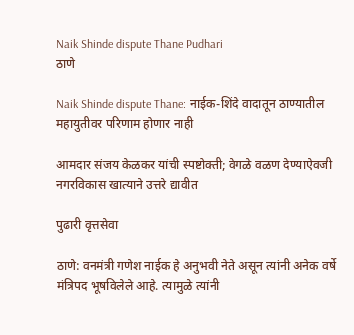Naik Shinde dispute Thane Pudhari
ठाणे

Naik Shinde dispute Thane: नाईक-शिंदे वादातून ठाण्यातील महायुतीवर परिणाम होणार नाही

आमदार संजय केळकर यांची स्पष्टोक्ती; वेगळे वळण देण्याऐवजी नगरविकास खात्याने उत्तरे द्यावीत

पुढारी वृत्तसेवा

ठाणे: वनमंत्री गणेश नाईक हे अनुभवी नेते असून त्यांनी अनेक वर्षे मंत्रिपद भूषविलेले आहे. त्यामुळे त्यांनी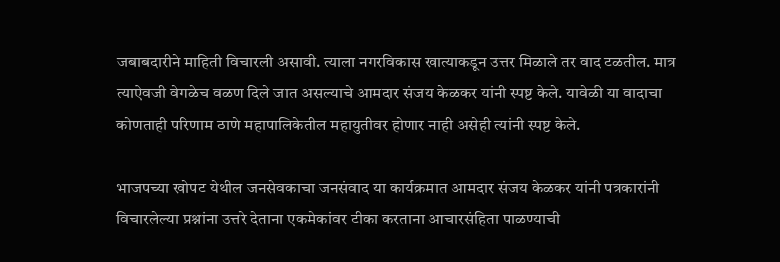जबाबदारीने माहिती विचारली असावी. त्याला नगरविकास खात्याकडून उत्तर मिळाले तर वाद टळतील. मात्र त्याऐवजी वेगळेच वळण दिले जात असल्याचे आमदार संजय केळकर यांनी स्पष्ट केले. यावेळी या वादाचा कोणताही परिणाम ठाणे महापालिकेतील महायुतीवर होणार नाही असेही त्यांनी स्पष्ट केले.

भाजपच्या खोपट येथील जनसेवकाचा जनसंवाद या कार्यक्रमात आमदार संजय केळकर यांनी पत्रकारांनी विचारलेल्या प्रश्नांना उत्तरे देताना एकमेकांवर टीका करताना आचारसंहिता पाळण्याची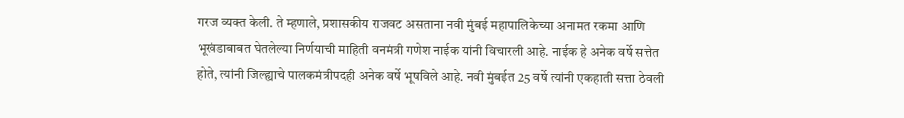गरज व्यक्त केली. ते म्हणाले, प्रशासकीय राजवट असताना नवी मुंबई महापालिकेच्या अनामत रकमा आणि भूखंडाबाबत घेतलेल्या निर्णयाची माहिती वनमंत्री गणेश नाईक यांनी विचारली आहे. नाईक हे अनेक वर्षे सत्तेत होते, त्यांनी जिल्ह्याचे पालकमंत्रीपदही अनेक वर्षे भूषविले आहे. नवी मुंबईत 25 वर्षे त्यांनी एकहाती सत्ता ठेवली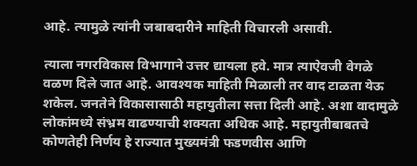आहे. त्यामुळे त्यांनी जबाबदारीने माहिती विचारली असावी.

त्याला नगरविकास विभागाने उत्तर द्यायला हवे. मात्र त्याऐवजी वेगळे वळण दिले जात आहे. आवश्यक माहिती मिळाली तर वाद टाळता येऊ शकेल. जनतेने विकासासाठी महायुतीला सत्ता दिली आहे. अशा वादामुळे लोकांमध्ये संभ्रम वाढण्याची शक्यता अधिक आहे. महायुतीबाबतचे कोणतेही निर्णय हे राज्यात मुख्यमंत्री फडणवीस आणि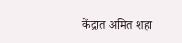केंद्रात अमित शहा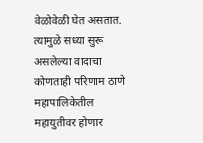वेळोवेळी घेत असतात. त्यामुळे सध्या सुरू असलेल्या वादाचा कोणताही परिणाम ठाणे महापालिकेतील महायुतीवर होणार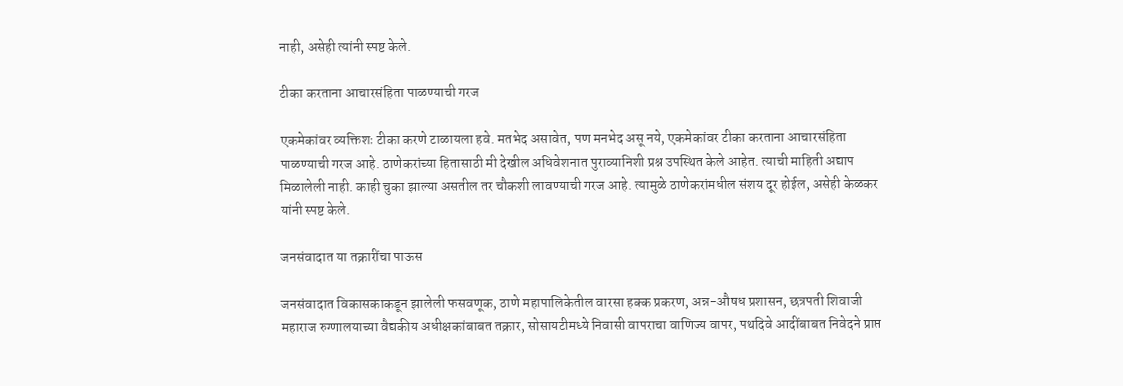नाही, असेही त्यांनी स्पष्ट केले.

टीका करताना आचारसंहिता पाळण्याची गरज

एकमेकांवर व्यक्तिशः टीका करणे टाळायला हवे. मतभेद असावेत, पण मनभेद असू नये, एकमेकांवर टीका करताना आचारसंहिता पाळण्याची गरज आहे. ठाणेकरांच्या हितासाठी मी देखील अधिवेशनात पुराव्यानिशी प्रश्न उपस्थित केले आहेत. त्याची माहिती अद्याप मिळालेली नाही. काही चुका झाल्या असतील तर चौकशी लावण्याची गरज आहे. त्यामुळे ठाणेकरांमधील संशय दूर होईल, असेही केळकर यांनी स्पष्ट केले.

जनसंवादात या तक्रारींचा पाऊस

जनसंवादात विकासकाकडून झालेली फसवणूक, ठाणे महापालिकेतील वारसा हक्क प्रकरण, अन्न-औषध प्रशासन, छत्रपती शिवाजी महाराज रुग्णालयाच्या वैद्यकीय अधीक्षकांबाबत तक्रार, सोसायटीमध्ये निवासी वापराचा वाणिज्य वापर, पथदिवे आदींबाबत निवेदने प्राप्त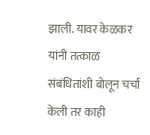झाली. यावर केळकर यांनी तत्काळ संबंधितांशी बोलून चर्चा केली तर काही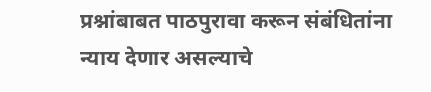प्रश्नांबाबत पाठपुरावा करून संबंधितांना न्याय देणार असल्याचे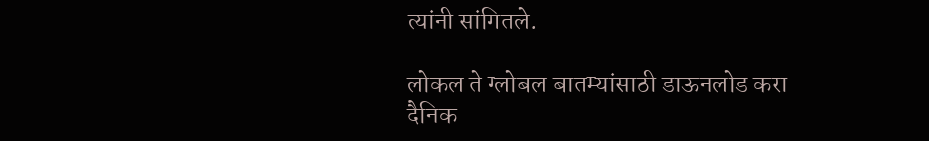त्यांनी सांगितले.

लोकल ते ग्लोबल बातम्यांसाठी डाऊनलोड करा दैनिक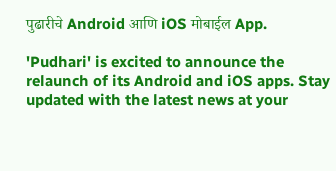पुढारीचे Android आणि iOS मोबाईल App.

'Pudhari' is excited to announce the relaunch of its Android and iOS apps. Stay updated with the latest news at your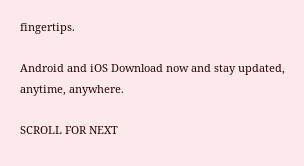fingertips.

Android and iOS Download now and stay updated, anytime, anywhere.

SCROLL FOR NEXT